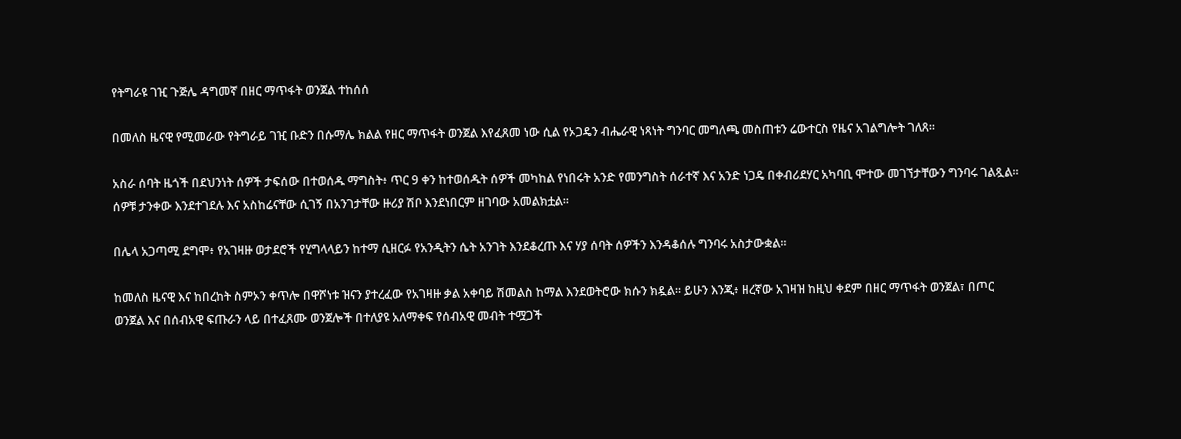የትግራዩ ገዢ ጉጅሌ ዳግመኛ በዘር ማጥፋት ወንጀል ተከሰሰ

በመለስ ዜናዊ የሚመራው የትግራይ ገዢ ቡድን በሱማሌ ክልል የዘር ማጥፋት ወንጀል እየፈጸመ ነው ሲል የኦጋዴን ብሔራዊ ነጻነት ግንባር መግለጫ መስጠቱን ሬውተርስ የዜና አገልግሎት ገለጸ።

አስራ ሰባት ዜጎች በደህንነት ሰዎች ታፍሰው በተወሰዱ ማግስት፥ ጥር 9 ቀን ከተወሰዱት ሰዎች መካከል የነበሩት አንድ የመንግስት ሰራተኛ እና አንድ ነጋዴ በቀብሪደሃር አካባቢ ሞተው መገኘታቸውን ግንባሩ ገልጿል። ሰዎቹ ታንቀው እንደተገደሉ እና አስከሬናቸው ሲገኝ በአንገታቸው ዙሪያ ሽቦ እንደነበርም ዘገባው አመልክቷል።

በሌላ አጋጣሚ ደግሞ፥ የአገዛዙ ወታደሮች የሂግላላይን ከተማ ሲዘርፉ የአንዲትን ሴት አንገት እንደቆረጡ እና ሃያ ሰባት ሰዎችን እንዳቆሰሉ ግንባሩ አስታውቋል።

ከመለስ ዜናዊ እና ከበረከት ስምኦን ቀጥሎ በዋሾነቱ ዝናን ያተረፈው የአገዛዙ ቃል አቀባይ ሽመልስ ከማል እንደወትሮው ክሱን ክዷል። ይሁን እንጂ፥ ዘረኛው አገዛዝ ከዚህ ቀደም በዘር ማጥፋት ወንጀል፣ በጦር ወንጀል እና በሰብአዊ ፍጡራን ላይ በተፈጸሙ ወንጀሎች በተለያዩ አለማቀፍ የሰብአዊ መብት ተሟጋች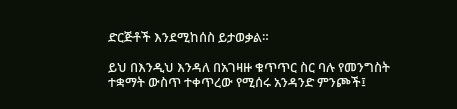ድርጅቶች እንደሚከሰስ ይታወቃል።

ይህ በእንዲህ እንዳለ በአገዛዙ ቁጥጥር ስር ባሉ የመንግስት ተቋማት ውስጥ ተቀጥረው የሚሰሩ አንዳንድ ምንጮች፤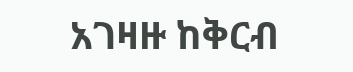አገዛዙ ከቅርብ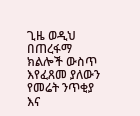ጊዜ ወዲህ በጠረፋማ ክልሎች ውስጥ እየፈጸመ ያለውን የመሬት ንጥቂያ እና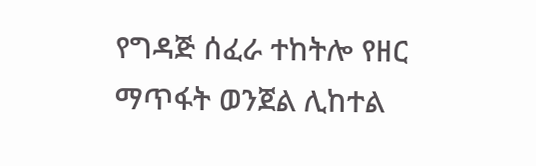የግዳጅ ሰፈራ ተከትሎ የዘር ማጥፋት ወንጀል ሊከተል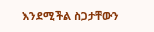እንደሚችል ስጋታቸውን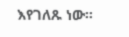እየገለጹ ነው።